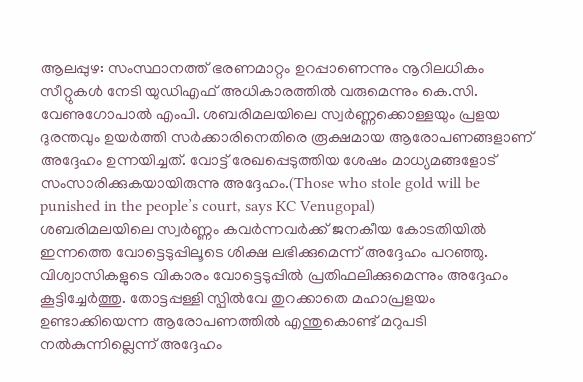ആലപ്പുഴ: സംസ്ഥാനത്ത് ഭരണമാറ്റം ഉറപ്പാണെന്നും നൂറിലധികം സീറ്റുകൾ നേടി യുഡിഎഫ് അധികാരത്തിൽ വരുമെന്നും കെ.സി. വേണുഗോപാൽ എംപി. ശബരിമലയിലെ സ്വർണ്ണക്കൊള്ളയും പ്രളയ ദുരന്തവും ഉയർത്തി സർക്കാരിനെതിരെ രൂക്ഷമായ ആരോപണങ്ങളാണ് അദ്ദേഹം ഉന്നയിച്ചത്. വോട്ട് രേഖപ്പെടുത്തിയ ശേഷം മാധ്യമങ്ങളോട് സംസാരിക്കുകയായിരുന്നു അദ്ദേഹം.(Those who stole gold will be punished in the people’s court, says KC Venugopal)
ശബരിമലയിലെ സ്വർണ്ണം കവർന്നവർക്ക് ജനകീയ കോടതിയിൽ ഇന്നത്തെ വോട്ടെടുപ്പിലൂടെ ശിക്ഷ ലഭിക്കുമെന്ന് അദ്ദേഹം പറഞ്ഞു. വിശ്വാസികളുടെ വികാരം വോട്ടെടുപ്പിൽ പ്രതിഫലിക്കുമെന്നും അദ്ദേഹം കൂട്ടിച്ചേർത്തു. തോട്ടപ്പള്ളി സ്പിൽവേ തുറക്കാതെ മഹാപ്രളയം ഉണ്ടാക്കിയെന്ന ആരോപണത്തിൽ എന്തുകൊണ്ട് മറുപടി നൽകുന്നില്ലെന്ന് അദ്ദേഹം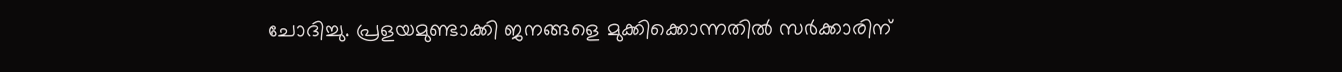ചോദിച്ചു. പ്രളയമുണ്ടാക്കി ജനങ്ങളെ മുക്കിക്കൊന്നതിൽ സർക്കാരിന്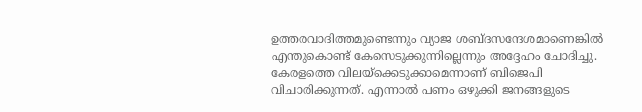ഉത്തരവാദിത്തമുണ്ടെന്നും വ്യാജ ശബ്ദസന്ദേശമാണെങ്കിൽ എന്തുകൊണ്ട് കേസെടുക്കുന്നില്ലെന്നും അദ്ദേഹം ചോദിച്ചു.
കേരളത്തെ വിലയ്ക്കെടുക്കാമെന്നാണ് ബിജെപി വിചാരിക്കുന്നത്. എന്നാൽ പണം ഒഴുക്കി ജനങ്ങളുടെ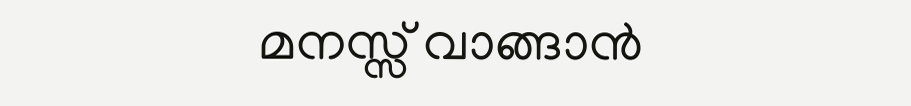മനസ്സ് വാങ്ങാൻ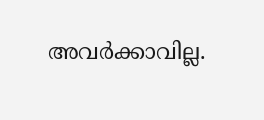അവർക്കാവില്ല.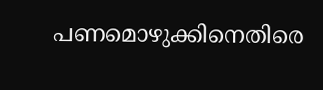പണമൊഴുക്കിനെതിരെ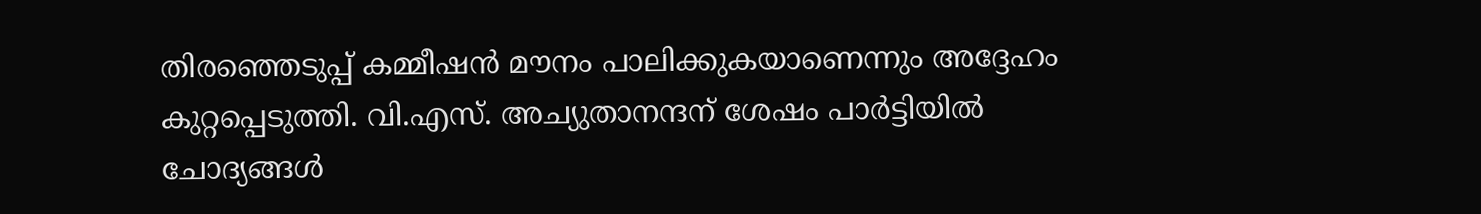തിരഞ്ഞെടുപ്പ് കമ്മീഷൻ മൗനം പാലിക്കുകയാണെന്നും അദ്ദേഹം കുറ്റപ്പെടുത്തി. വി.എസ്. അച്യുതാനന്ദന് ശേഷം പാർട്ടിയിൽ ചോദ്യങ്ങൾ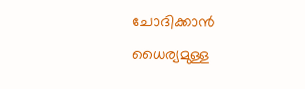ചോദിക്കാൻ ധൈര്യമുള്ള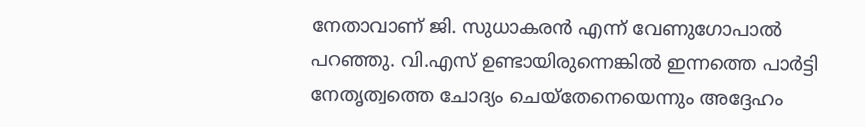നേതാവാണ് ജി. സുധാകരൻ എന്ന് വേണുഗോപാൽ പറഞ്ഞു. വി.എസ് ഉണ്ടായിരുന്നെങ്കിൽ ഇന്നത്തെ പാർട്ടി നേതൃത്വത്തെ ചോദ്യം ചെയ്തേനെയെന്നും അദ്ദേഹം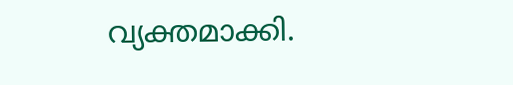വ്യക്തമാക്കി.